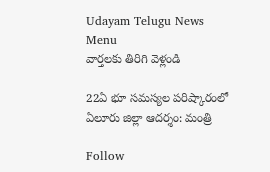Udayam Telugu News
Menu
వార్తలకు తిరిగి వెళ్లండి

22ఏ భూ సమస్యల పరిష్కారంలో ఏలూరు జిల్లా ఆదర్శం: మంత్రి

Follow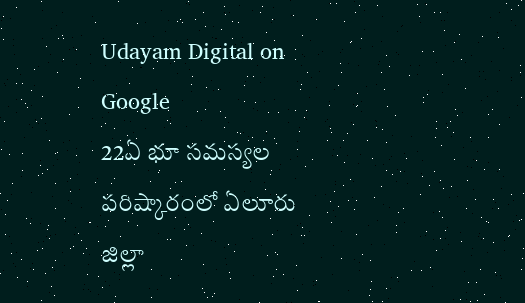Udayam Digital on Google
22ఏ భూ సమస్యల పరిష్కారంలో ఏలూరు జిల్లా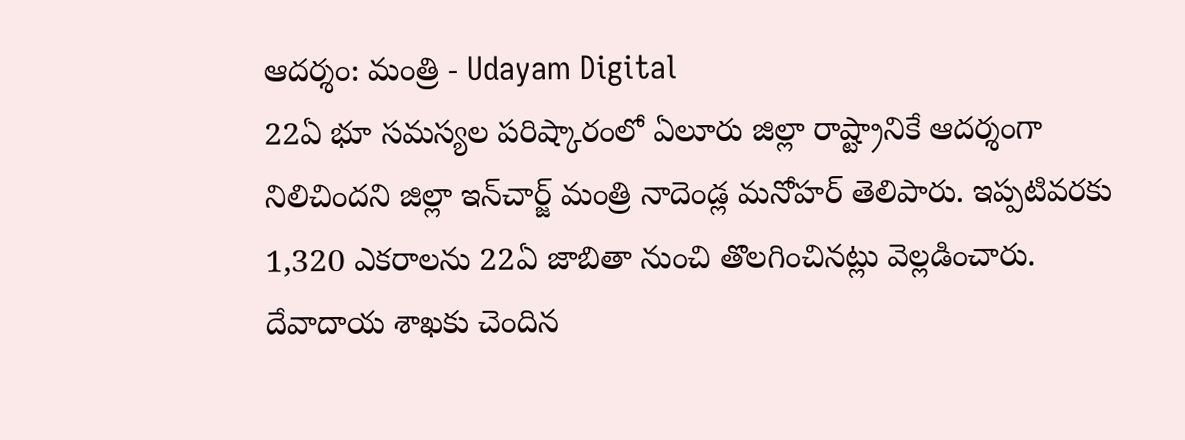ఆదర్శం: మంత్రి - Udayam Digital
22ఏ భూ సమస్యల పరిష్కారంలో ఏలూరు జిల్లా రాష్ట్రానికే ఆదర్శంగా నిలిచిందని జిల్లా ఇన్‌చార్జ్ మంత్రి నాదెండ్ల మనోహర్ తెలిపారు. ఇప్పటివరకు 1,320 ఎకరాలను 22ఏ జాబితా నుంచి తొలగించినట్లు వెల్లడించారు. దేవాదాయ శాఖకు చెందిన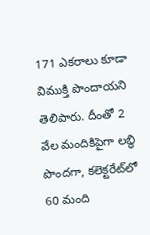171 ఎకరాలు కూడా విముక్తి పొందాయని తెలిపారు. దీంతో 2 వేల మందికిపైగా లబ్ధి పొందగా, కలెక్టరేట్‌లో 60 మంది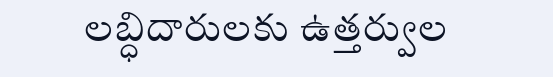లబ్ధిదారులకు ఉత్తర్వుల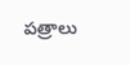పత్రాలు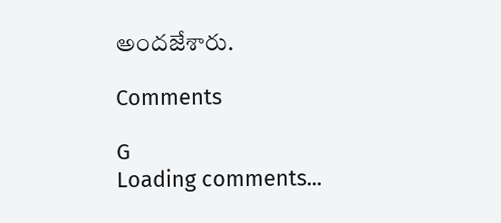అందజేశారు.

Comments

G
Loading comments...